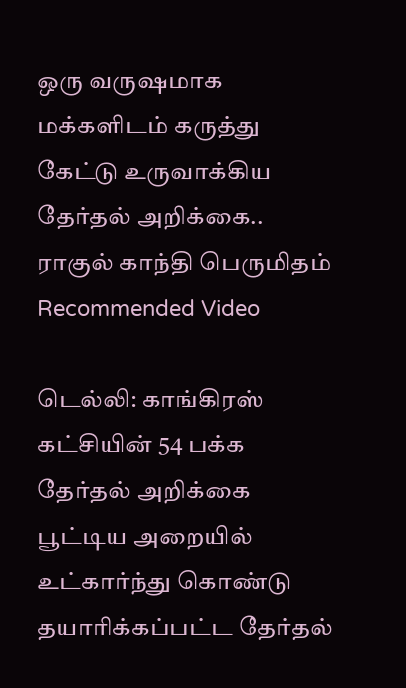ஒரு வருஷமாக மக்களிடம் கருத்து கேட்டு உருவாக்கிய தேர்தல் அறிக்கை.. ராகுல் காந்தி பெருமிதம்
Recommended Video

டெல்லி: காங்கிரஸ் கட்சியின் 54 பக்க தேர்தல் அறிக்கை பூட்டிய அறையில் உட்கார்ந்து கொண்டு தயாரிக்கப்பட்ட தேர்தல்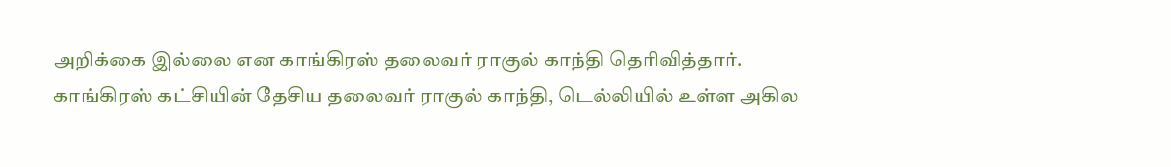அறிக்கை இல்லை என காங்கிரஸ் தலைவர் ராகுல் காந்தி தெரிவித்தார்.
காங்கிரஸ் கட்சியின் தேசிய தலைவர் ராகுல் காந்தி, டெல்லியில் உள்ள அகில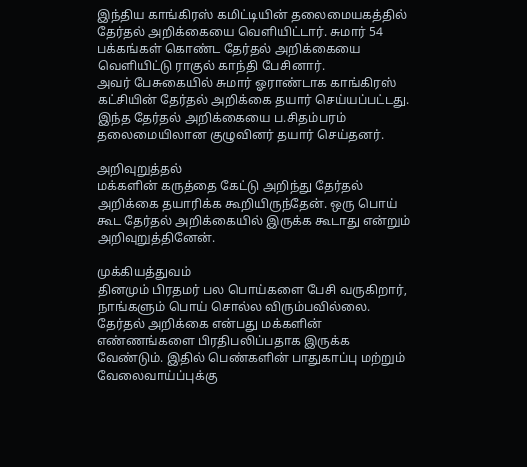இந்திய காங்கிரஸ் கமிட்டியின் தலைமையகத்தில் தேர்தல் அறிக்கையை வெளியிட்டார். சுமார் 54 பக்கங்கள் கொண்ட தேர்தல் அறிக்கையை வெளியிட்டு ராகுல் காந்தி பேசினார்.
அவர் பேசுகையில் சுமார் ஓராண்டாக காங்கிரஸ் கட்சியின் தேர்தல் அறிக்கை தயார் செய்யப்பட்டது. இந்த தேர்தல் அறிக்கையை ப.சிதம்பரம் தலைமையிலான குழுவினர் தயார் செய்தனர்.

அறிவுறுத்தல்
மக்களின் கருத்தை கேட்டு அறிந்து தேர்தல் அறிக்கை தயாரிக்க கூறியிருந்தேன். ஒரு பொய் கூட தேர்தல் அறிக்கையில் இருக்க கூடாது என்றும் அறிவுறுத்தினேன்.

முக்கியத்துவம்
தினமும் பிரதமர் பல பொய்களை பேசி வருகிறார், நாங்களும் பொய் சொல்ல விரும்பவில்லை. தேர்தல் அறிக்கை என்பது மக்களின் எண்ணங்களை பிரதிபலிப்பதாக இருக்க வேண்டும். இதில் பெண்களின் பாதுகாப்பு மற்றும் வேலைவாய்ப்புக்கு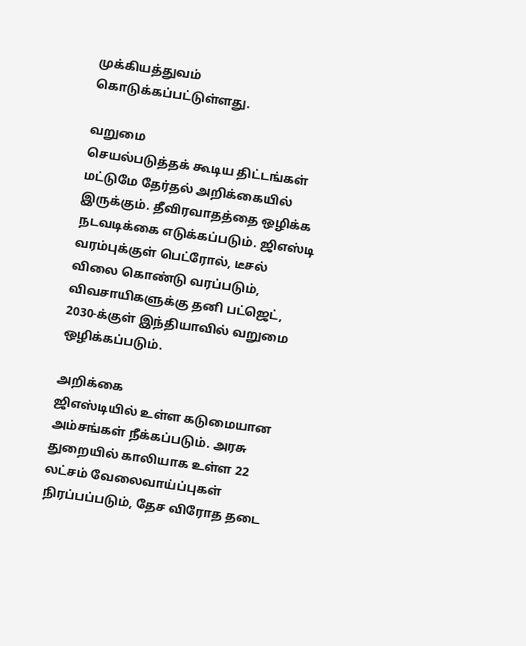முக்கியத்துவம் கொடுக்கப்பட்டுள்ளது.

வறுமை
செயல்படுத்தக் கூடிய திட்டங்கள் மட்டுமே தேர்தல் அறிக்கையில் இருக்கும். தீவிரவாதத்தை ஒழிக்க நடவடிக்கை எடுக்கப்படும். ஜிஎஸ்டி வரம்புக்குள் பெட்ரோல், டீசல் விலை கொண்டு வரப்படும், விவசாயிகளுக்கு தனி பட்ஜெட், 2030-க்குள் இந்தியாவில் வறுமை ஒழிக்கப்படும்.

அறிக்கை
ஜிஎஸ்டியில் உள்ள கடுமையான அம்சங்கள் நீக்கப்படும். அரசு துறையில் காலியாக உள்ள 22 லட்சம் வேலைவாய்ப்புகள் நிரப்பப்படும், தேச விரோத தடை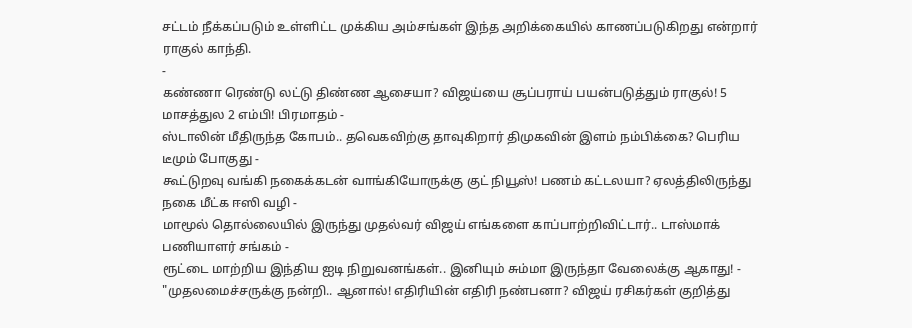சட்டம் நீக்கப்படும் உள்ளிட்ட முக்கிய அம்சங்கள் இந்த அறிக்கையில் காணப்படுகிறது என்றார் ராகுல் காந்தி.
-
கண்ணா ரெண்டு லட்டு திண்ண ஆசையா? விஜய்யை சூப்பராய் பயன்படுத்தும் ராகுல்! 5 மாசத்துல 2 எம்பி! பிரமாதம் -
ஸ்டாலின் மீதிருந்த கோபம்.. தவெகவிற்கு தாவுகிறார் திமுகவின் இளம் நம்பிக்கை? பெரிய டீமும் போகுது -
கூட்டுறவு வங்கி நகைக்கடன் வாங்கியோருக்கு குட் நியூஸ்! பணம் கட்டலயா? ஏலத்திலிருந்து நகை மீட்க ஈஸி வழி -
மாமூல் தொல்லையில் இருந்து முதல்வர் விஜய் எங்களை காப்பாற்றிவிட்டார்.. டாஸ்மாக் பணியாளர் சங்கம் -
ரூட்டை மாற்றிய இந்திய ஐடி நிறுவனங்கள்.. இனியும் சும்மா இருந்தா வேலைக்கு ஆகாது! -
"முதலமைச்சருக்கு நன்றி.. ஆனால்! எதிரியின் எதிரி நண்பனா? விஜய் ரசிகர்கள் குறித்து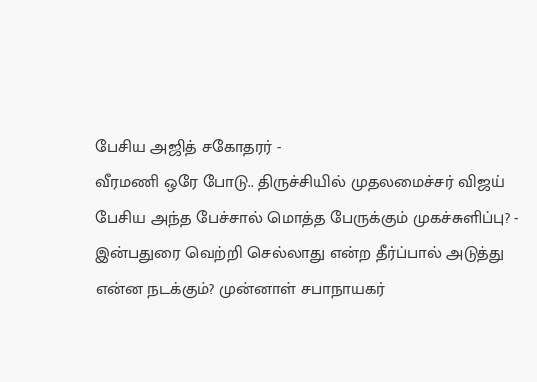பேசிய அஜித் சகோதரர் -
வீரமணி ஒரே போடு.. திருச்சியில் முதலமைச்சர் விஜய் பேசிய அந்த பேச்சால் மொத்த பேருக்கும் முகச்சுளிப்பு? -
இன்பதுரை வெற்றி செல்லாது என்ற தீர்ப்பால் அடுத்து என்ன நடக்கும்? முன்னாள் சபாநாயகர்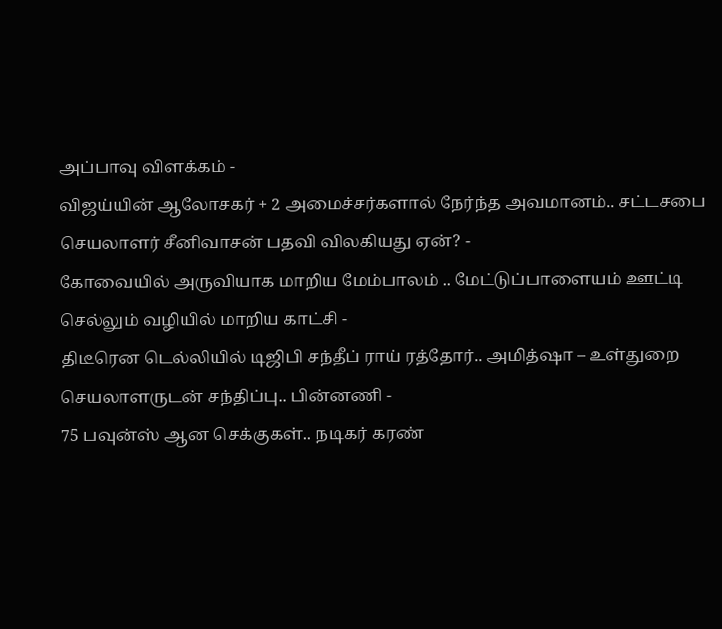அப்பாவு விளக்கம் -
விஜய்யின் ஆலோசகர் + 2 அமைச்சர்களால் நேர்ந்த அவமானம்.. சட்டசபை செயலாளர் சீனிவாசன் பதவி விலகியது ஏன்? -
கோவையில் அருவியாக மாறிய மேம்பாலம் .. மேட்டுப்பாளையம் ஊட்டி செல்லும் வழியில் மாறிய காட்சி -
திடீரென டெல்லியில் டிஜிபி சந்தீப் ராய் ரத்தோர்.. அமித்ஷா – உள்துறை செயலாளருடன் சந்திப்பு.. பின்னணி -
75 பவுன்ஸ் ஆன செக்குகள்.. நடிகர் கரண்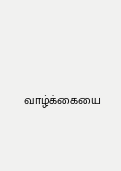வாழ்க்கையை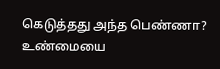கெடுத்தது அந்த பெண்ணா? உண்மையை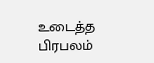உடைத்த பிரபலம்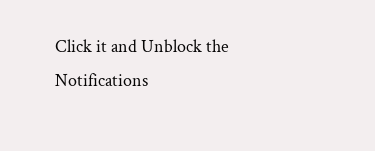Click it and Unblock the Notifications